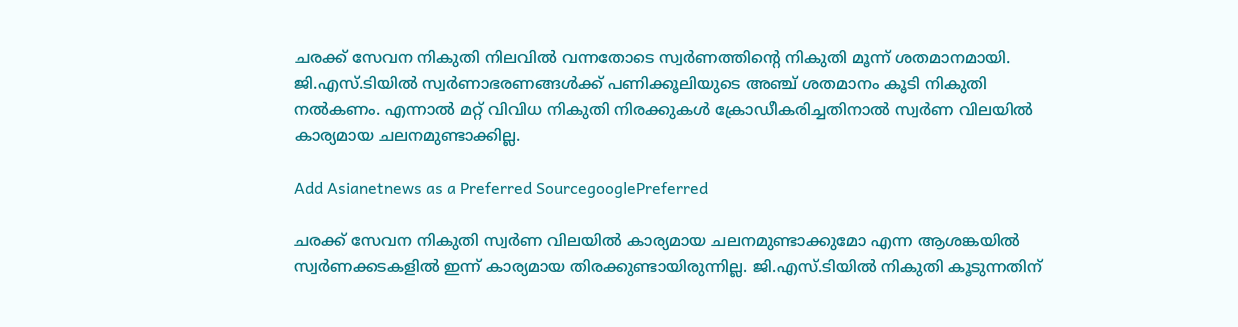ചരക്ക് സേവന നികുതി നിലവില്‍ വന്നതോടെ സ്വര്‍ണത്തിന്റെ നികുതി മൂന്ന് ശതമാനമായി. ജി.എസ്.ടിയില്‍ സ്വര്‍ണാഭരണങ്ങള്‍ക്ക് പണിക്കൂലിയുടെ അഞ്ച് ശതമാനം കൂടി നികുതി നല്‍കണം. എന്നാല്‍ മറ്റ് വിവിധ നികുതി നിരക്കുകള്‍ ക്രോഡീകരിച്ചതിനാല്‍ സ്വര്‍‍ണ വിലയില്‍ കാര്യമായ ചലനമുണ്ടാക്കില്ല.

Add Asianetnews as a Preferred SourcegooglePreferred

ചരക്ക് സേവന നികുതി സ്വര്‍ണ വിലയില്‍ കാര്യമായ ചലനമുണ്ടാക്കുമോ എന്ന ആശങ്കയില്‍ സ്വര്‍ണക്കടകളില്‍ ഇന്ന് കാര്യമായ തിരക്കുണ്ടായിരുന്നില്ല. ജി.എസ്.ടിയില്‍ നികുതി കൂടുന്നതിന്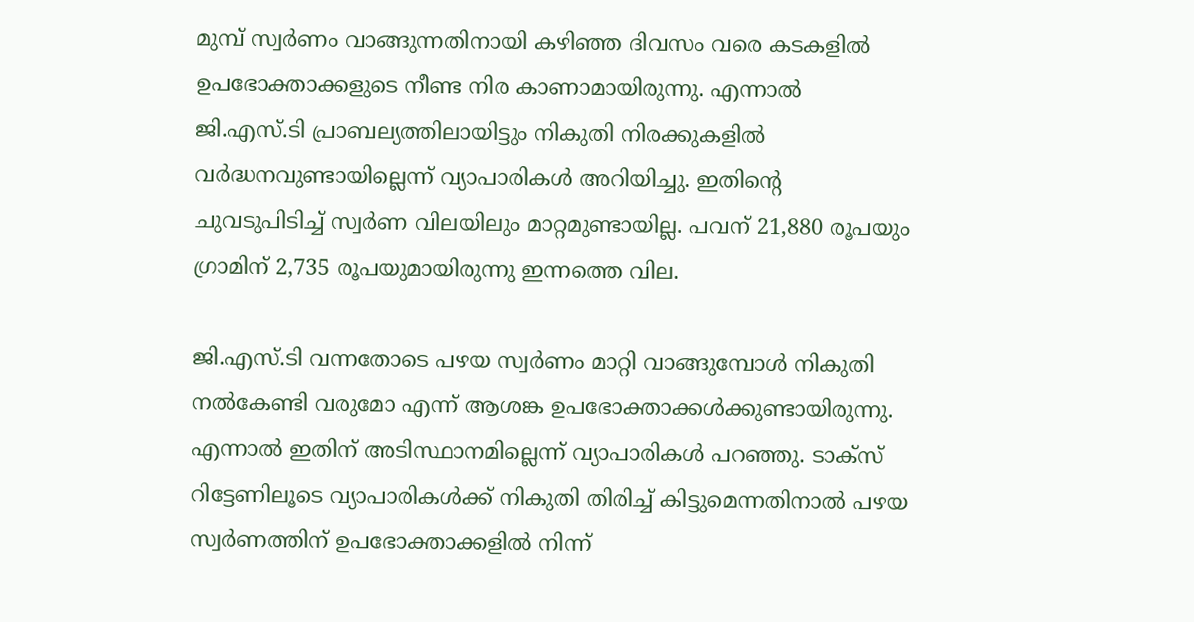മുമ്പ് സ്വര്‍ണം വാങ്ങുന്നതിനായി കഴിഞ്ഞ ദിവസം വരെ കടകളില്‍ ഉപഭോക്താക്കളുടെ നീണ്ട നിര കാണാമായിരുന്നു. എന്നാല്‍ ജി.എസ്.ടി പ്രാബല്യത്തിലായിട്ടും നികുതി നിരക്കുകളില്‍ വര്‍ദ്ധനവുണ്ടായില്ലെന്ന് വ്യാപാരികള്‍ അറിയിച്ചു. ഇതിന്റെ ചുവടുപിടിച്ച് സ്വര്‍ണ വിലയിലും മാറ്റമുണ്ടായില്ല. പവന് 21,880 രൂപയും ഗ്രാമിന് 2,735 രൂപയുമായിരുന്നു ഇന്നത്തെ വില.

ജി.എസ്.ടി വന്നതോടെ പഴയ സ്വര്‍ണം മാറ്റി വാങ്ങുമ്പോള്‍ നികുതി നല്‍കേണ്ടി വരുമോ എന്ന് ആശങ്ക ഉപഭോക്താക്കള്‍ക്കുണ്ടായിരുന്നു. എന്നാല്‍ ഇതിന് അടിസ്ഥാനമില്ലെന്ന് വ്യാപാരികള്‍ പറഞ്ഞു. ടാക്‌സ് റിട്ടേണിലൂടെ വ്യാപാരികള്‍ക്ക് നികുതി തിരിച്ച് കിട്ടുമെന്നതിനാല്‍ പഴയ സ്വര്‍ണത്തിന് ഉപഭോക്താക്കളില്‍ നിന്ന്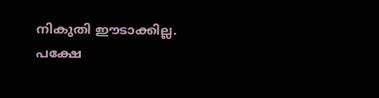നികുതി ഈടാക്കില്ല. പക്ഷേ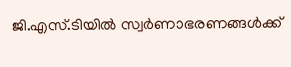ജി.എസ്.ടിയില്‍ സ്വര്‍ണാഭരണങ്ങള്‍ക്ക്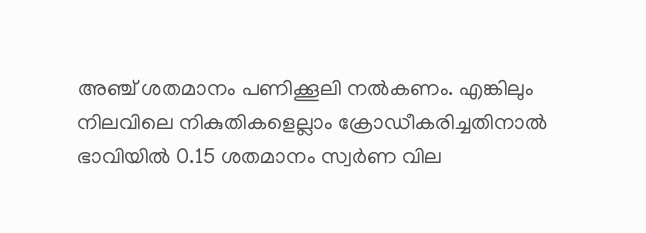അഞ്ച് ശതമാനം പണിക്കൂലി നല്‍കണം. എങ്കിലും നിലവിലെ നികുതികളെല്ലാം ക്രോഡീകരിച്ചതിനാല്‍ ഭാവിയില്‍ 0.15 ശതമാനം സ്വര്‍ണ വില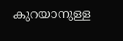കുറയാനുള്ള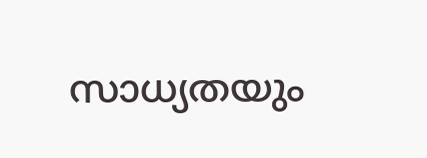സാധ്യതയും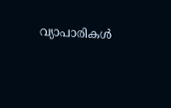വ്യാപാരികള്‍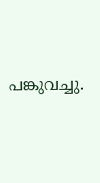പങ്കുവച്ചു.